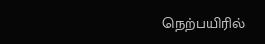நெற்பயிரில்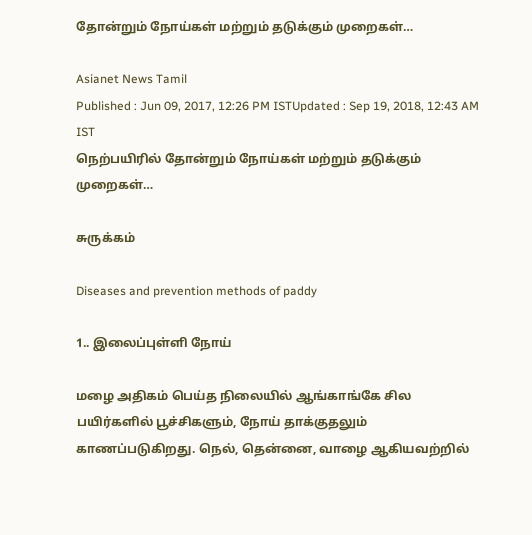தோன்றும் நோய்கள் மற்றும் தடுக்கும் முறைகள்…

Asianet News Tamil
Published : Jun 09, 2017, 12:26 PM ISTUpdated : Sep 19, 2018, 12:43 AM IST
நெற்பயிரில் தோன்றும் நோய்கள் மற்றும் தடுக்கும் முறைகள்…

சுருக்கம்

Diseases and prevention methods of paddy

1.. இலைப்புள்ளி நோய்

மழை அதிகம் பெய்த நிலையில் ஆங்காங்கே சில பயிர்களில் பூச்சிகளும், நோய் தாக்குதலும் காணப்படுகிறது. நெல், தென்னை, வாழை ஆகியவற்றில்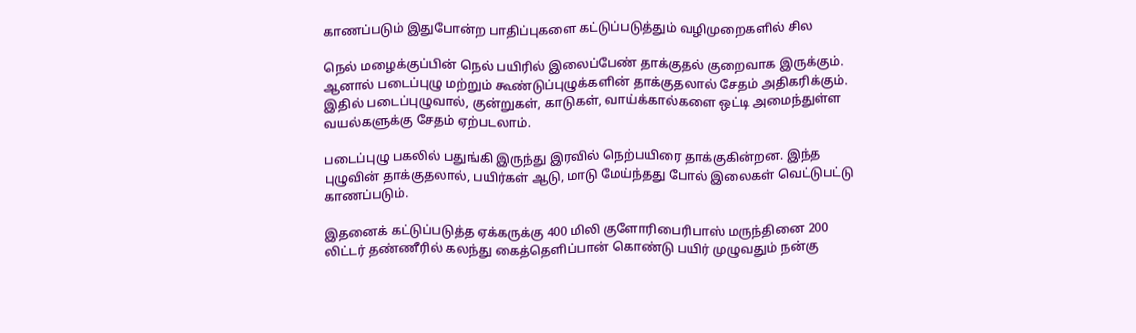காணப்படும் இதுபோன்ற பாதிப்புகளை கட்டுப்படுத்தும் வழிமுறைகளில் சில

நெல் மழைக்குப்பின் நெல் பயிரில் இலைப்பேண் தாக்குதல் குறைவாக இருக்கும். ஆனால் படைப்புழு மற்றும் கூண்டுப்புழுக்களின் தாக்குதலால் சேதம் அதிகரிக்கும். இதில் படைப்புழுவால், குன்றுகள், காடுகள், வாய்க்கால்களை ஒட்டி அமைந்துள்ள வயல்களுக்கு சேதம் ஏற்படலாம்.

படைப்புழு பகலில் பதுங்கி இருந்து இரவில் நெற்பயிரை தாக்குகின்றன. இந்த புழுவின் தாக்குதலால், பயிர்கள் ஆடு, மாடு மேய்ந்தது போல் இலைகள் வெட்டுபட்டு காணப்படும்.

இதனைக் கட்டுப்படுத்த ஏக்கருக்கு 400 மிலி குளோரிபைரிபாஸ் மருந்தினை 200 லிட்டர் தண்ணீரில் கலந்து கைத்தெளிப்பான் கொண்டு பயிர் முழுவதும் நன்கு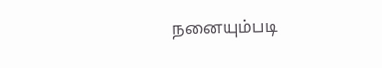நனையும்படி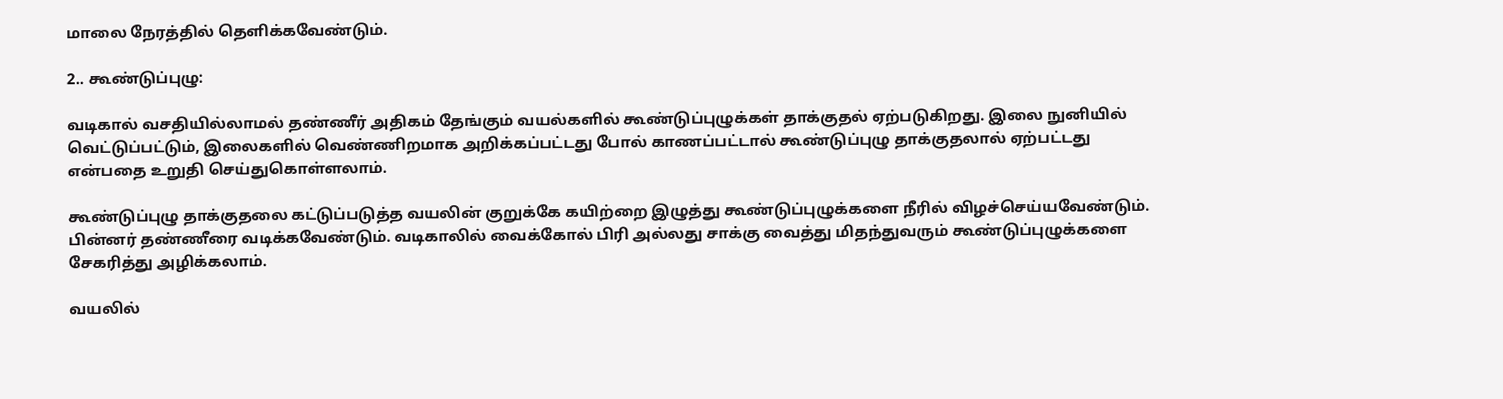மாலை நேரத்தில் தெளிக்கவேண்டும்.

2.. கூண்டுப்புழு:

வடிகால் வசதியில்லாமல் தண்ணீர் அதிகம் தேங்கும் வயல்களில் கூண்டுப்புழுக்கள் தாக்குதல் ஏற்படுகிறது. இலை நுனியில் வெட்டுப்பட்டும், இலைகளில் வெண்ணிறமாக அறிக்கப்பட்டது போல் காணப்பட்டால் கூண்டுப்புழு தாக்குதலால் ஏற்பட்டது என்பதை உறுதி செய்துகொள்ளலாம்.

கூண்டுப்புழு தாக்குதலை கட்டுப்படுத்த வயலின் குறுக்கே கயிற்றை இழுத்து கூண்டுப்புழுக்களை நீரில் விழச்செய்யவேண்டும். பின்னர் தண்ணீரை வடிக்கவேண்டும். வடிகாலில் வைக்கோல் பிரி அல்லது சாக்கு வைத்து மிதந்துவரும் கூண்டுப்புழுக்களை சேகரித்து அழிக்கலாம்.

வயலில்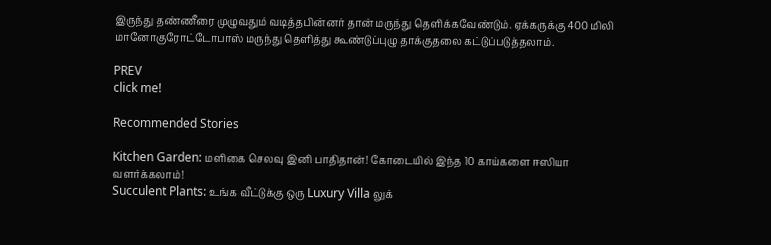இருந்து தண்ணீரை முழுவதும் வடித்தபின்னர் தான் மருந்து தெளிக்கவேண்டும். ஏக்கருக்கு 400 மிலி மானோகுரோட்டோபாஸ் மருந்து தெளித்து கூண்டுப்புழு தாக்குதலை கட்டுப்படுத்தலாம்.

PREV
click me!

Recommended Stories

Kitchen Garden: மளிகை செலவு இனி பாதிதான்! கோடையில் இந்த 10 காய்களை ஈஸியா வளர்க்கலாம்!
Succulent Plants: உங்க வீட்டுக்கு ஒரு Luxury Villa லுக்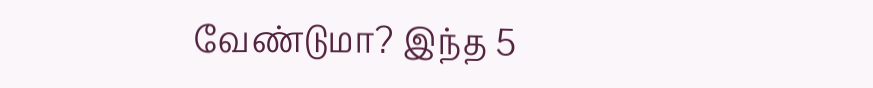வேண்டுமா? இந்த 5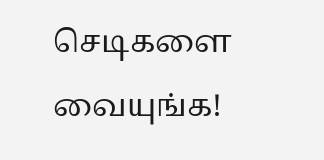செடிகளை வையுங்க!